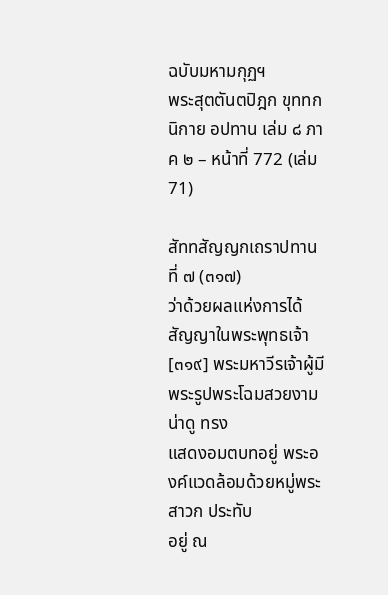ฉบับมหามกุฏฯ
พระสุตตันตปิฎก ขุททกนิกาย อปทาน เล่ม ๘ ภาค ๒ – หน้าที่ 772 (เล่ม 71)

สัททสัญญกเถราปทานที่ ๗ (๓๑๗)
ว่าด้วยผลแห่งการได้สัญญาในพระพุทธเจ้า
[๓๑๙] พระมหาวีรเจ้าผู้มีพระรูปพระโฉมสวยงามน่าดู ทรง
แสดงอมตบทอยู่ พระองค์แวดล้อมด้วยหมู่พระสาวก ประทับ
อยู่ ณ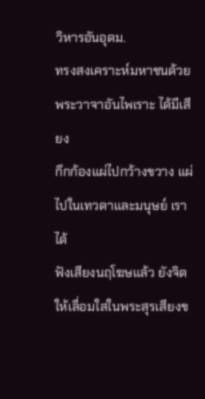วิหารอันอุดม.
ทรงสงเคราะห์มหาชนด้วยพระวาจาอันไพเราะ ได้มีเสียง
กึกก้องแผ่ไปกว้างขวาง แผ่ไปในเทวดาและมนุษย์ เราได้
ฟังเสียงนฤโฆษแล้ว ยังจิตให้เลื่อมใสในพระสุรเสียงข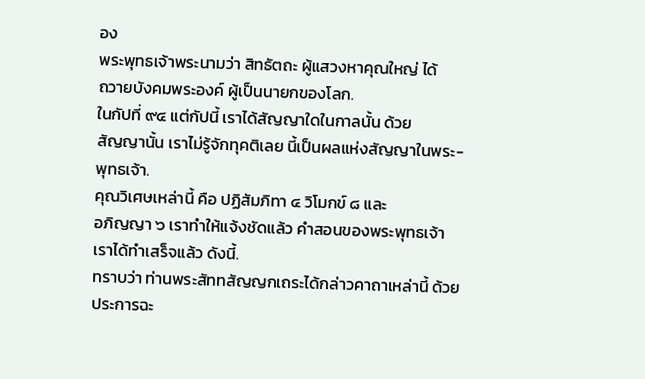อง
พระพุทธเจ้าพระนามว่า สิทธัตถะ ผู้แสวงหาคุณใหญ่ ได้
ถวายบังคมพระองค์ ผู้เป็นนายกของโลก.
ในกัปที่ ๙๔ แต่กัปนี้ เราได้สัญญาใดในกาลนั้น ด้วย
สัญญานั้น เราไม่รู้จักทุคติเลย นี้เป็นผลแห่งสัญญาในพระ-
พุทธเจ้า.
คุณวิเศษเหล่านี้ คือ ปฏิสัมภิทา ๔ วิโมกข์ ๘ และ
อภิญญา ๖ เราทำให้แจ้งชัดแล้ว คำสอนของพระพุทธเจ้า
เราได้ทำเสร็จแล้ว ดังนี้.
ทราบว่า ท่านพระสัททสัญญกเถระได้กล่าวคาถาเหล่านี้ ด้วย
ประการฉะ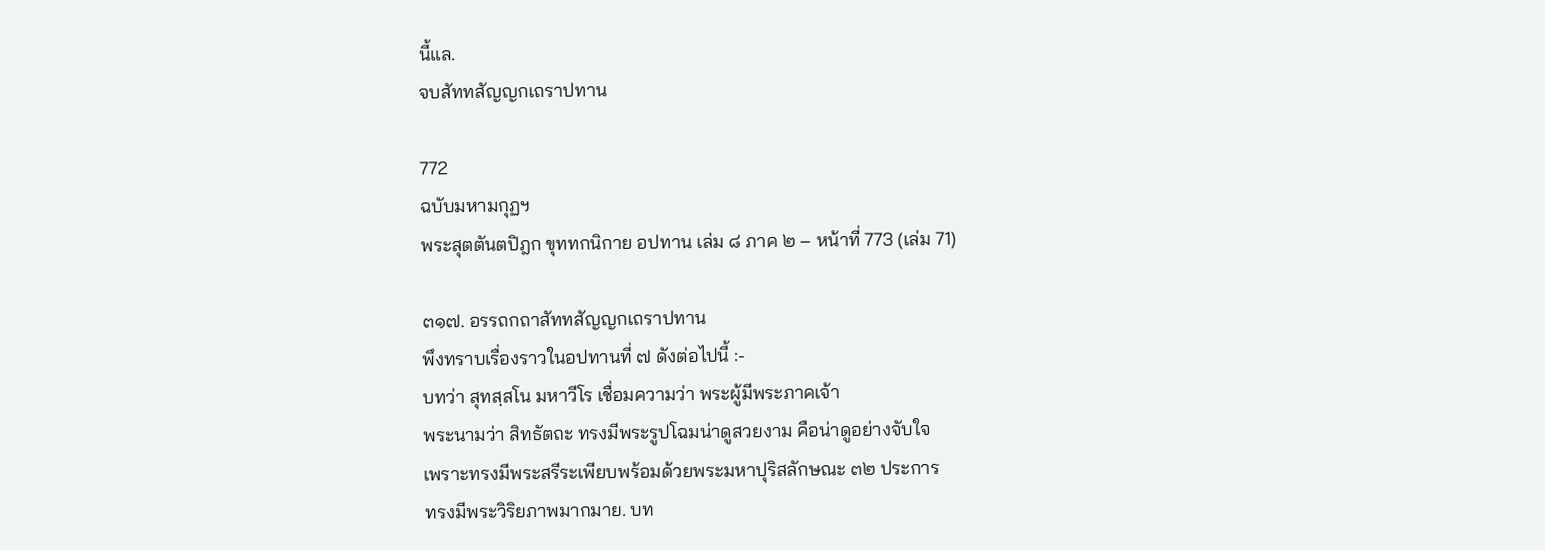นี้แล.
จบสัททสัญญกเถราปทาน

772
ฉบับมหามกุฏฯ
พระสุตตันตปิฎก ขุททกนิกาย อปทาน เล่ม ๘ ภาค ๒ – หน้าที่ 773 (เล่ม 71)

๓๑๗. อรรถกถาสัททสัญญกเถราปทาน
พึงทราบเรื่องราวในอปทานที่ ๗ ดังต่อไปนี้ :-
บทว่า สุทสฺสโน มหาวีโร เชื่อมความว่า พระผู้มีพระภาคเจ้า
พระนามว่า สิทธัตถะ ทรงมีพระรูปโฉมน่าดูสวยงาม คือน่าดูอย่างจับใจ
เพราะทรงมีพระสรีระเพียบพร้อมด้วยพระมหาปุริสลักษณะ ๓๒ ประการ
ทรงมีพระวิริยภาพมากมาย. บท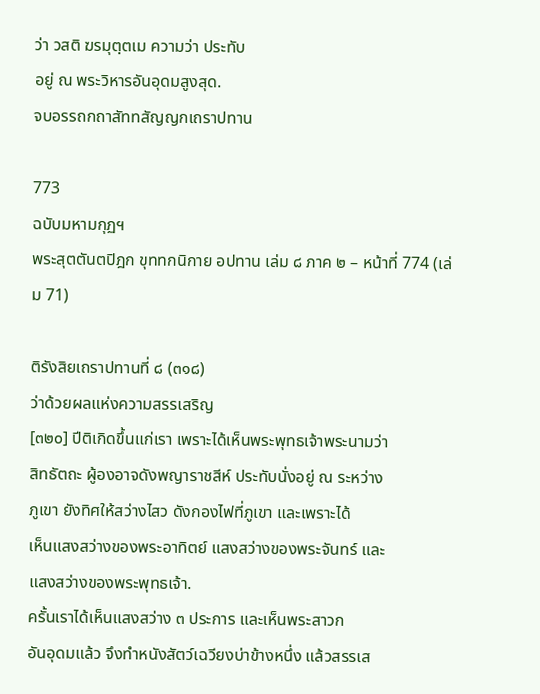ว่า วสติ ฆรมุตฺตเม ความว่า ประทับ
อยู่ ณ พระวิหารอันอุดมสูงสุด.
จบอรรถกถาสัททสัญญกเถราปทาน

773
ฉบับมหามกุฏฯ
พระสุตตันตปิฎก ขุททกนิกาย อปทาน เล่ม ๘ ภาค ๒ – หน้าที่ 774 (เล่ม 71)

ติรังสิยเถราปทานที่ ๘ (๓๑๘)
ว่าด้วยผลแห่งความสรรเสริญ
[๓๒๐] ปีติเกิดขึ้นแก่เรา เพราะได้เห็นพระพุทธเจ้าพระนามว่า
สิทธัตถะ ผู้องอาจดังพญาราชสีห์ ประทับนั่งอยู่ ณ ระหว่าง
ภูเขา ยังทิศให้สว่างไสว ดังกองไฟที่ภูเขา และเพราะได้
เห็นแสงสว่างของพระอาทิตย์ แสงสว่างของพระจันทร์ และ
แสงสว่างของพระพุทธเจ้า.
ครั้นเราได้เห็นแสงสว่าง ๓ ประการ และเห็นพระสาวก
อันอุดมแล้ว จึงทำหนังสัตว์เฉวียงบ่าข้างหนึ่ง แล้วสรรเส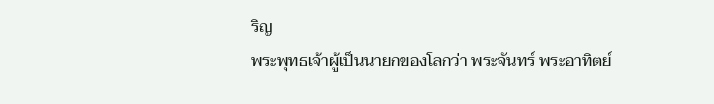ริญ
พระพุทธเจ้าผู้เป็นนายกของโลกว่า พระจันทร์ พระอาทิตย์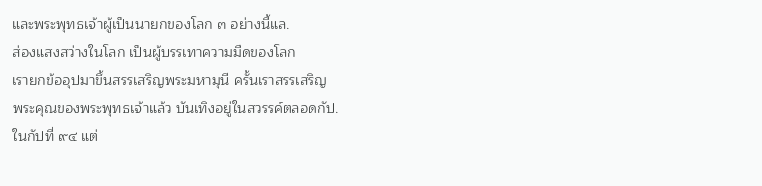และพระพุทธเจ้าผู้เป็นนายกของโลก ๓ อย่างนี้แล.
ส่องแสงสว่างในโลก เป็นผู้บรรเทาความมืดของโลก
เรายกข้ออุปมาขึ้นสรรเสริญพระมหามุนี ครั้นเราสรรเสริญ
พระคุณของพระพุทธเจ้าแล้ว บันเทิงอยู่ในสวรรค์ตลอดกัป.
ในกัปที่ ๙๔ แต่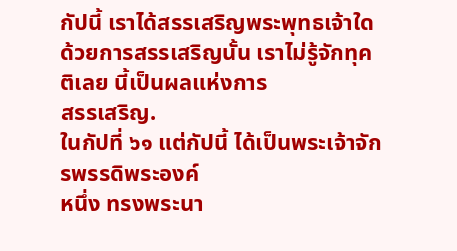กัปนี้ เราได้สรรเสริญพระพุทธเจ้าใด
ด้วยการสรรเสริญนั้น เราไม่รู้จักทุคติเลย นี้เป็นผลแห่งการ
สรรเสริญ.
ในกัปที่ ๖๑ แต่กัปนี้ ได้เป็นพระเจ้าจักรพรรดิพระองค์
หนึ่ง ทรงพระนา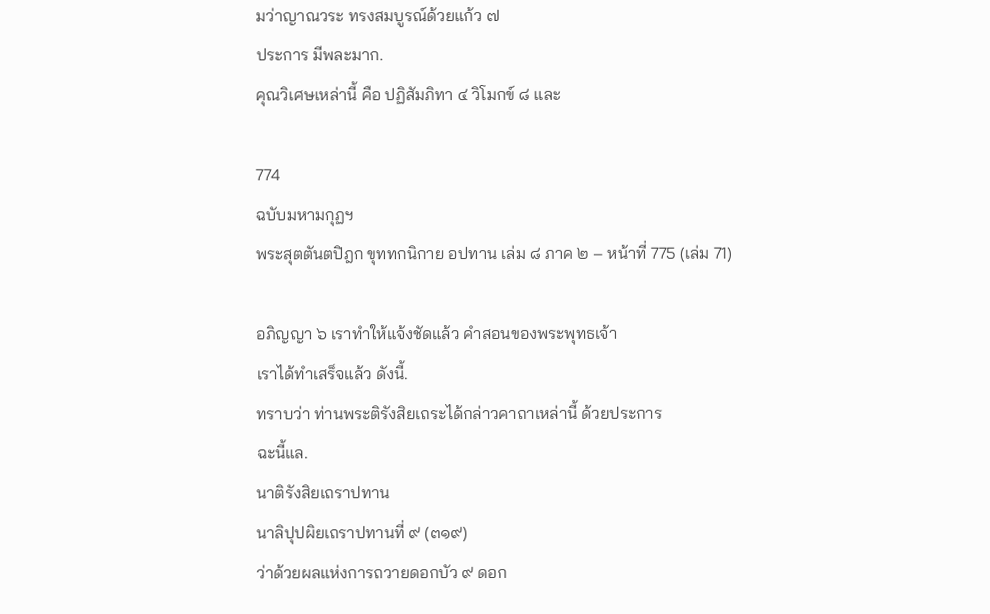มว่าญาณวระ ทรงสมบูรณ์ด้วยแก้ว ๗
ประการ มีพละมาก.
คุณวิเศษเหล่านี้ คือ ปฏิสัมภิทา ๔ วิโมกข์ ๘ และ

774
ฉบับมหามกุฏฯ
พระสุตตันตปิฎก ขุททกนิกาย อปทาน เล่ม ๘ ภาค ๒ – หน้าที่ 775 (เล่ม 71)

อภิญญา ๖ เราทำให้แจ้งชัดแล้ว คำสอนของพระพุทธเจ้า
เราได้ทำเสร็จแล้ว ดังนี้.
ทราบว่า ท่านพระติรังสิยเถระได้กล่าวคาถาเหล่านี้ ด้วยประการ
ฉะนี้แล.
นาติรังสิยเถราปทาน
นาลิปุปผิยเถราปทานที่ ๙ (๓๑๙)
ว่าด้วยผลแห่งการถวายดอกบัว ๙ ดอก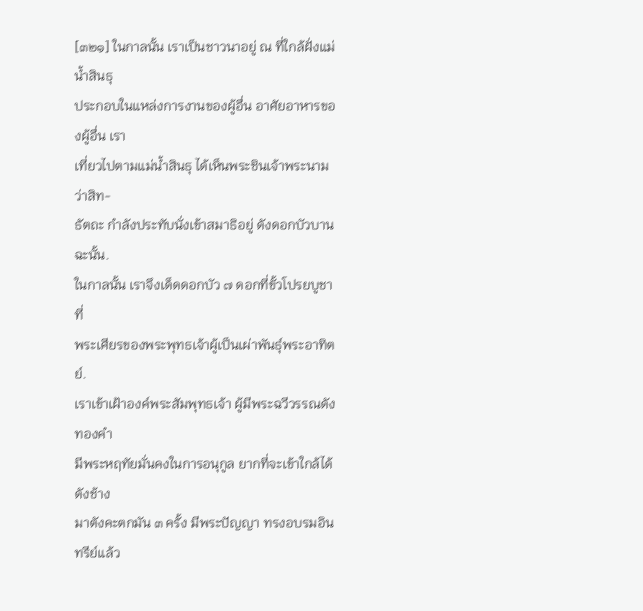[๓๒๑] ในกาลนั้น เราเป็นชาวนาอยู่ ณ ที่ใกล้ฝั่งแม่น้ำสินธุ
ประกอบในแหล่งการงานของผู้อื่น อาศัยอาหารของผู้อื่น เรา
เที่ยวไปตามแม่น้ำสินธุ ได้เห็นพระชินเจ้าพระนามว่าสิท-
ธัตถะ กำลังประทับนั่งเข้าสมาธิอยู่ ดังดอกบัวบานฉะนั้น.
ในกาลนั้น เราจึงเด็ดดอกบัว ๗ ดอกที่ขั้วโปรยบูชาที่
พระเศียรของพระพุทธเจ้าผู้เป็นเผ่าพันธุ์พระอาทิตย์.
เราเข้าเฝ้าองค์พระสัมพุทธเจ้า ผู้มีพระฉวีวรรณดังทองคำ
มีพระหฤทัยมั่นคงในการอนุกูล ยากที่จะเข้าใกล้ได้ ดังช้าง
มาตังคะตกมัน ๓ ครั้ง มีพระปัญญา ทรงอบรมอินทรีย์แล้ว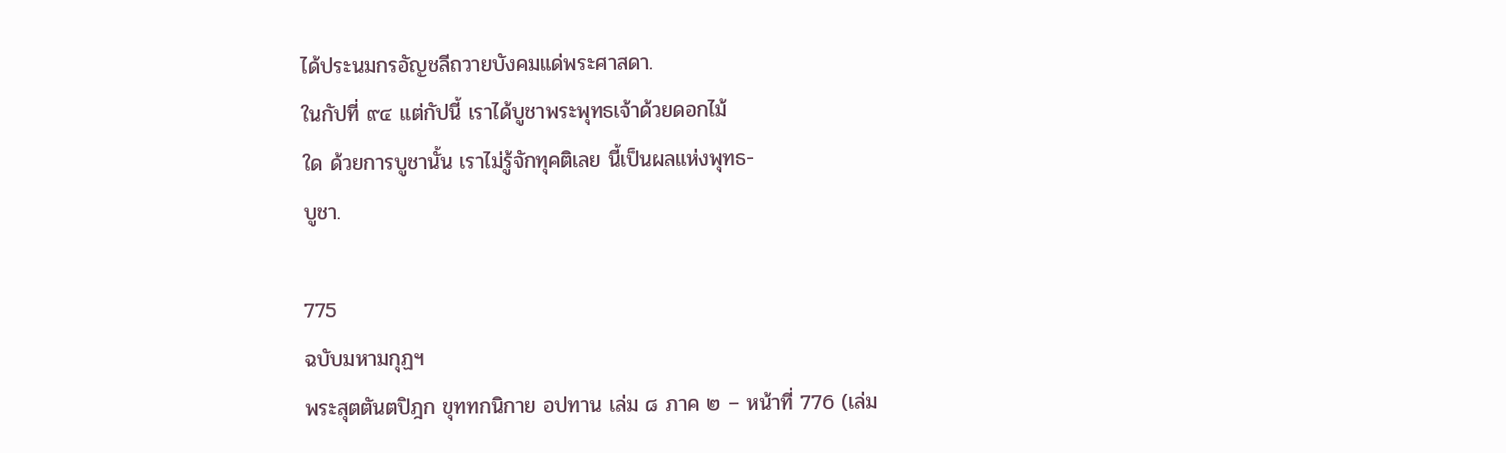ได้ประนมกรอัญชลีถวายบังคมแด่พระศาสดา.
ในกัปที่ ๙๔ แต่กัปนี้ เราได้บูชาพระพุทธเจ้าด้วยดอกไม้
ใด ด้วยการบูชานั้น เราไม่รู้จักทุคติเลย นี้เป็นผลแห่งพุทธ-
บูชา.

775
ฉบับมหามกุฏฯ
พระสุตตันตปิฎก ขุททกนิกาย อปทาน เล่ม ๘ ภาค ๒ – หน้าที่ 776 (เล่ม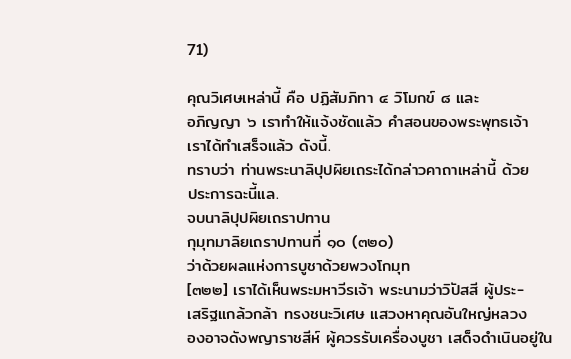71)

คุณวิเศษเหล่านี้ คือ ปฏิสัมภิทา ๔ วิโมกข์ ๘ และ
อภิญญา ๖ เราทำให้แจ้งชัดแล้ว คำสอนของพระพุทธเจ้า
เราได้ทำเสร็จแล้ว ดังนี้.
ทราบว่า ท่านพระนาลิปุปผิยเถระได้กล่าวคาถาเหล่านี้ ด้วย
ประการฉะนี้แล.
จบนาลิปุปผิยเถราปทาน
กุมุทมาลิยเถราปทานที่ ๑๐ (๓๒๐)
ว่าด้วยผลแห่งการบูชาด้วยพวงโกมุท
[๓๒๒] เราได้เห็นพระมหาวีรเจ้า พระนามว่าวิปัสสี ผู้ประ-
เสริฐแกล้วกล้า ทรงชนะวิเศษ แสวงหาคุณอันใหญ่หลวง
องอาจดังพญาราชสีห์ ผู้ควรรับเครื่องบูชา เสด็จดำเนินอยู่ใน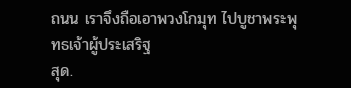ถนน เราจึงถือเอาพวงโกมุท ไปบูชาพระพุทธเจ้าผู้ประเสริฐ
สุด.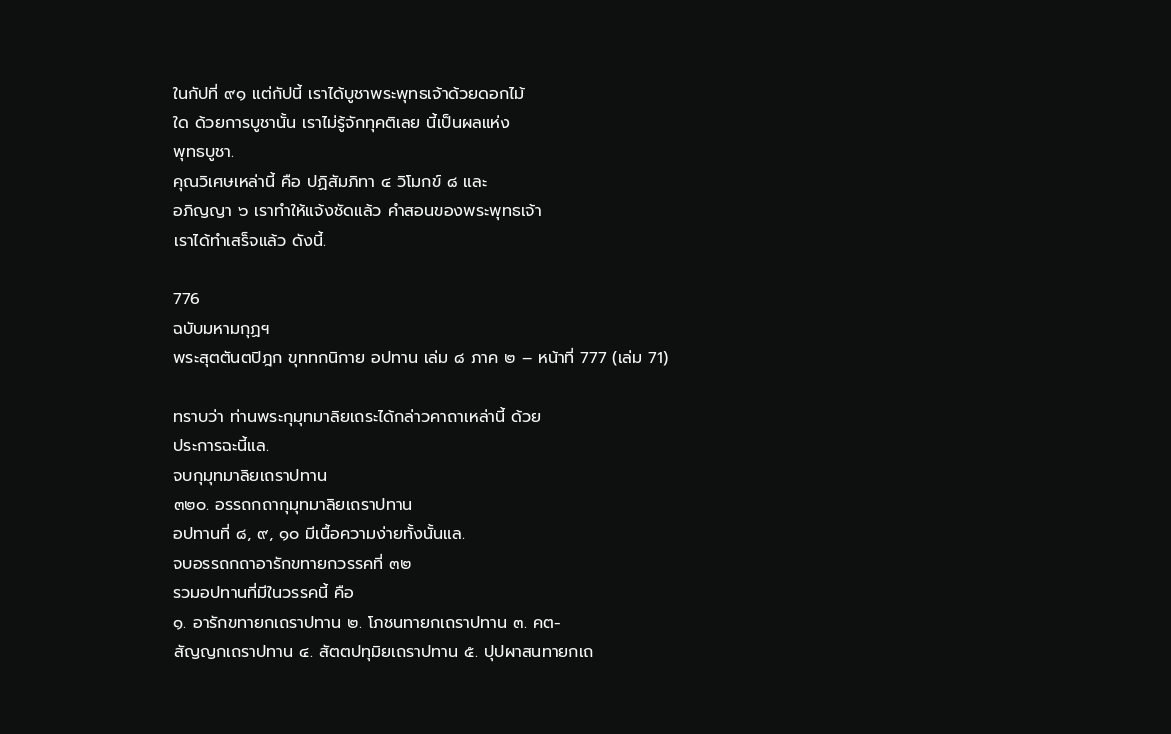ในกัปที่ ๙๑ แต่กัปนี้ เราได้บูชาพระพุทธเจ้าด้วยดอกไม้
ใด ด้วยการบูชานั้น เราไม่รู้จักทุคติเลย นี้เป็นผลแห่ง
พุทธบูชา.
คุณวิเศษเหล่านี้ คือ ปฏิสัมภิทา ๔ วิโมกข์ ๘ และ
อภิญญา ๖ เราทำให้แจ้งชัดแล้ว คำสอนของพระพุทธเจ้า
เราได้ทำเสร็จแล้ว ดังนี้.

776
ฉบับมหามกุฏฯ
พระสุตตันตปิฎก ขุททกนิกาย อปทาน เล่ม ๘ ภาค ๒ – หน้าที่ 777 (เล่ม 71)

ทราบว่า ท่านพระกุมุทมาลิยเถระได้กล่าวคาถาเหล่านี้ ด้วย
ประการฉะนี้แล.
จบกุมุทมาลิยเถราปทาน
๓๒๐. อรรถกถากุมุทมาลิยเถราปทาน
อปทานที่ ๘, ๙, ๑๐ มีเนื้อความง่ายทั้งนั้นแล.
จบอรรถกถาอารักขทายกวรรคที่ ๓๒
รวมอปทานที่มีในวรรคนี้ คือ
๑. อารักขทายกเถราปทาน ๒. โภชนทายกเถราปทาน ๓. คต-
สัญญกเถราปทาน ๔. สัตตปทุมิยเถราปทาน ๕. ปุปผาสนทายกเถ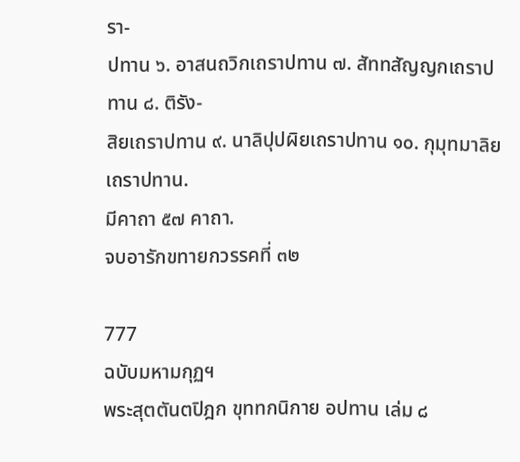รา-
ปทาน ๖. อาสนถวิกเถราปทาน ๗. สัททสัญญกเถราปทาน ๘. ติรัง-
สิยเถราปทาน ๙. นาลิปุปผิยเถราปทาน ๑๐. กุมุทมาลิยเถราปทาน.
มีคาถา ๕๗ คาถา.
จบอารักขทายกวรรคที่ ๓๒

777
ฉบับมหามกุฏฯ
พระสุตตันตปิฎก ขุททกนิกาย อปทาน เล่ม ๘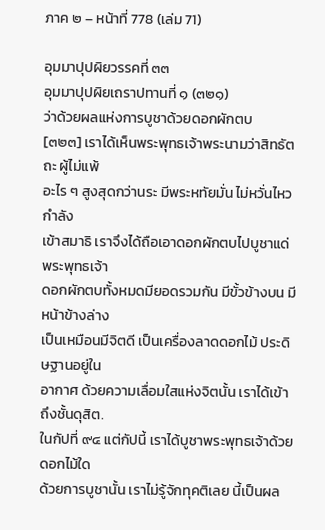ภาค ๒ – หน้าที่ 778 (เล่ม 71)

อุมมาปุปผิยวรรคที่ ๓๓
อุมมาปุปผิยเถราปทานที่ ๑ (๓๒๑)
ว่าด้วยผลแห่งการบูชาด้วยดอกผักตบ
[๓๒๓] เราได้เห็นพระพุทธเจ้าพระนามว่าสิทธัตถะ ผู้ไม่แพ้
อะไร ๆ สูงสุดกว่านระ มีพระหทัยมั่น ไม่หวั่นไหว กำลัง
เข้าสมาธิ เราจึงได้ถือเอาดอกผักตบไปบูชาแด่พระพุทธเจ้า
ดอกผักตบทั้งหมดมียอดรวมกัน มีขั้วข้างบน มีหน้าข้างล่าง
เป็นเหมือนมีจิตดี เป็นเครื่องลาดดอกไม้ ประดิษฐานอยู่ใน
อากาศ ด้วยความเลื่อมใสแห่งจิตนั้น เราได้เข้าถึงชั้นดุสิต.
ในกัปที่ ๙๔ แต่กัปนี้ เราได้บูชาพระพุทธเจ้าด้วยดอกไม้ใด
ด้วยการบูชานั้น เราไม่รู้จักทุคติเลย นี้เป็นผล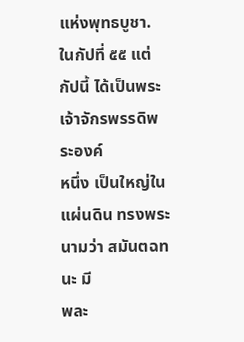แห่งพุทธบูชา.
ในกัปที่ ๕๕ แต่กัปนี้ ได้เป็นพระเจ้าจักรพรรดิพระองค์
หนึ่ง เป็นใหญ่ในแผ่นดิน ทรงพระนามว่า สมันตฉทนะ มี
พละ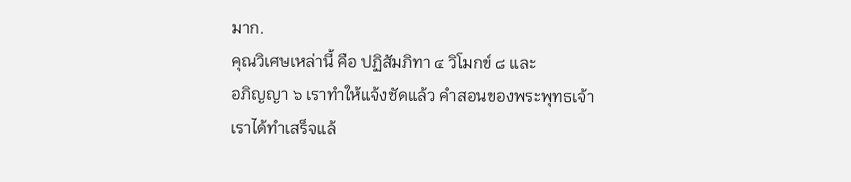มาก.
คุณวิเศษเหล่านี้ คือ ปฏิสัมภิทา ๔ วิโมกข์ ๘ และ
อภิญญา ๖ เราทำให้แจ้งชัดแล้ว คำสอนของพระพุทธเจ้า
เราได้ทำเสร็จแล้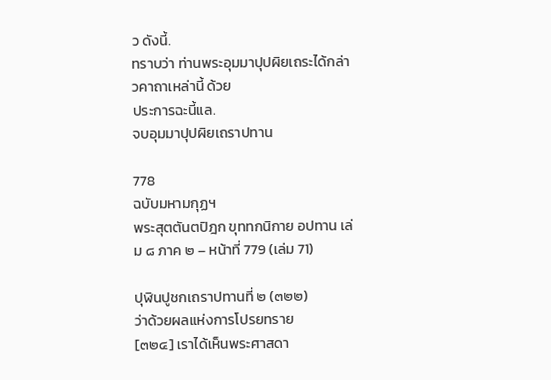ว ดังนี้.
ทราบว่า ท่านพระอุมมาปุปผิยเถระได้กล่าวคาถาเหล่านี้ ด้วย
ประการฉะนี้แล.
จบอุมมาปุปผิยเถราปทาน

778
ฉบับมหามกุฏฯ
พระสุตตันตปิฎก ขุททกนิกาย อปทาน เล่ม ๘ ภาค ๒ – หน้าที่ 779 (เล่ม 71)

ปุฬินปูชกเถราปทานที่ ๒ (๓๒๒)
ว่าด้วยผลแห่งการโปรยทราย
[๓๒๔] เราได้เห็นพระศาสดา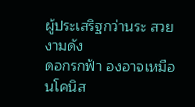ผู้ประเสริฐกว่านระ สวยงามดัง
ดอกรกฟ้า องอาจเหมือนโคนิส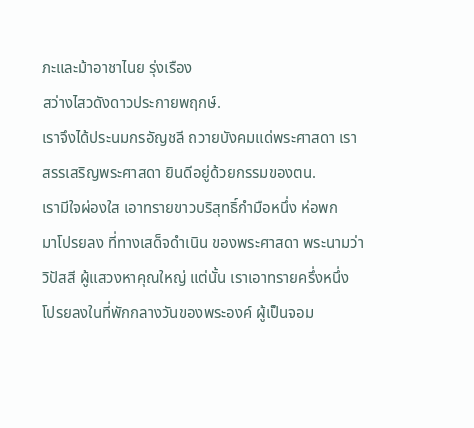ภะและม้าอาชาไนย รุ่งเรือง
สว่างไสวดังดาวประกายพฤกษ์.
เราจึงได้ประนมกรอัญชลี ถวายบังคมแด่พระศาสดา เรา
สรรเสริญพระศาสดา ยินดีอยู่ด้วยกรรมของตน.
เรามีใจผ่องใส เอาทรายขาวบริสุทธิ์กำมือหนึ่ง ห่อพก
มาโปรยลง ที่ทางเสด็จดำเนิน ของพระศาสดา พระนามว่า
วิปัสสี ผู้แสวงหาคุณใหญ่ แต่นั้น เราเอาทรายครึ่งหนึ่ง
โปรยลงในที่พักกลางวันของพระองค์ ผู้เป็นจอม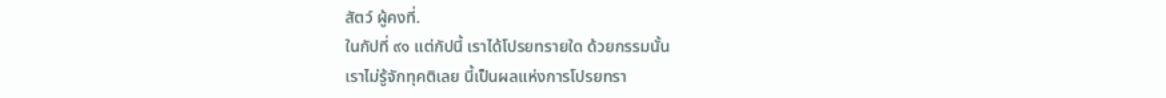สัตว์ ผู้คงที่.
ในกัปที่ ๙๑ แต่กัปนี้ เราได้โปรยทรายใด ด้วยกรรมนั้น
เราไม่รู้จักทุคติเลย นี้เป็นผลแห่งการโปรยทรา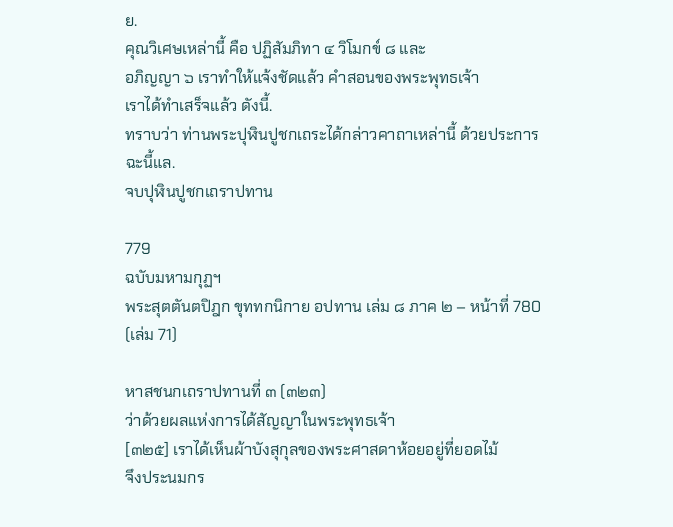ย.
คุณวิเศษเหล่านี้ คือ ปฏิสัมภิทา ๔ วิโมกข์ ๘ และ
อภิญญา ๖ เราทำให้แจ้งชัดแล้ว คำสอนของพระพุทธเจ้า
เราได้ทำเสร็จแล้ว ดังนี้.
ทราบว่า ท่านพระปุฬินปูชกเถระได้กล่าวคาถาเหล่านี้ ด้วยประการ
ฉะนี้แล.
จบปุฬินปูชกเถราปทาน

779
ฉบับมหามกุฏฯ
พระสุตตันตปิฎก ขุททกนิกาย อปทาน เล่ม ๘ ภาค ๒ – หน้าที่ 780 (เล่ม 71)

หาสชนกเถราปทานที่ ๓ (๓๒๓)
ว่าด้วยผลแห่งการได้สัญญาในพระพุทธเจ้า
[๓๒๕] เราได้เห็นผ้าบังสุกุลของพระศาสดาห้อยอยู่ที่ยอดไม้
จึงประนมกร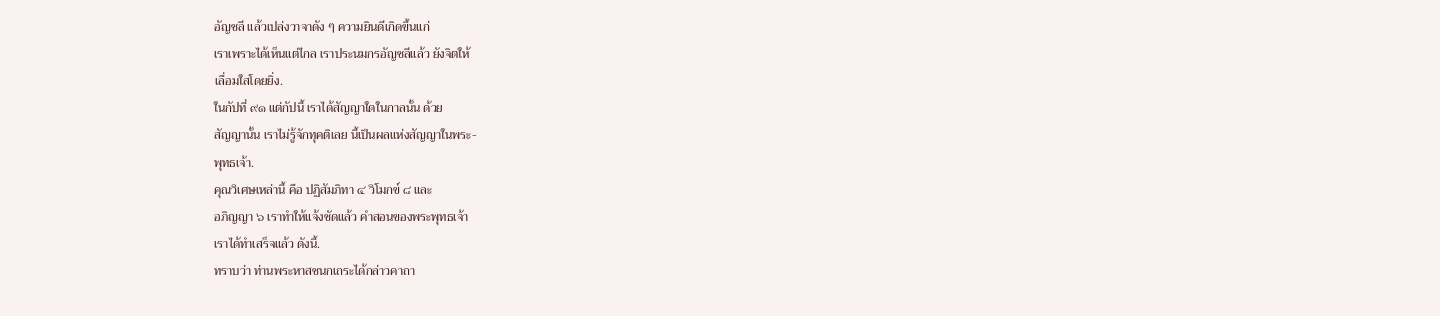อัญชลี แล้วเปล่งวาจาดัง ๆ ความยินดีเกิดขึ้นแก่
เราเพราะได้เห็นแต่ไกล เราประนมกรอัญชลีแล้ว ยังจิตให้
เลื่อมใสโดยยิ่ง.
ในกัปที่ ๙๑ แต่กัปนี้ เราได้สัญญาใดในกาลนั้น ด้วย
สัญญานั้น เราไม่รู้จักทุคติเลย นี้เป็นผลแห่งสัญญาในพระ-
พุทธเจ้า.
คุณวิเศษเหล่านี้ คือ ปฏิสัมภิทา ๔ วิโมกข์ ๘ และ
อภิญญา ๖ เราทำให้แจ้งชัดแล้ว คำสอนของพระพุทธเจ้า
เราได้ทำเสร็จแล้ว ดังนี้.
ทราบว่า ท่านพระหาสชนกเถระได้กล่าวคาถา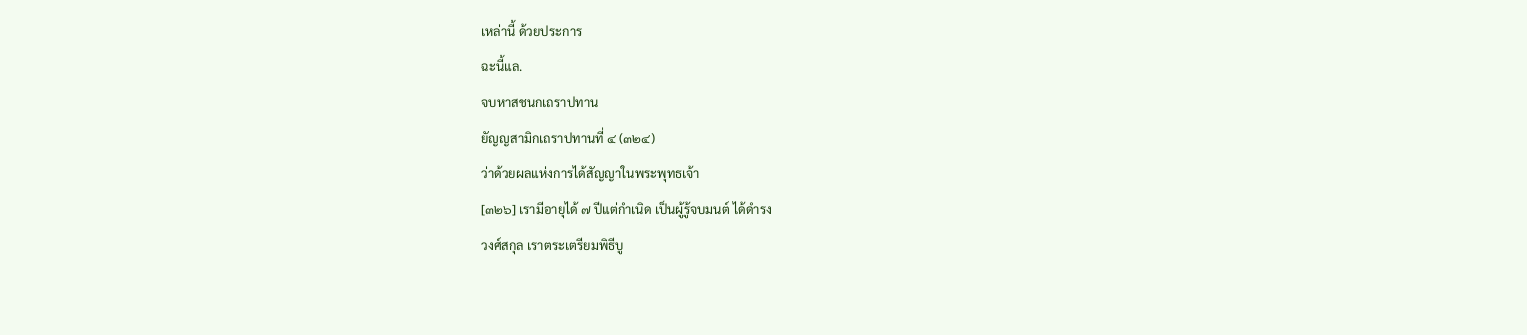เหล่านี้ ด้วยประการ
ฉะนี้แล.
จบหาสชนกเถราปทาน
ยัญญสามิกเถราปทานที่ ๔ (๓๒๔)
ว่าด้วยผลแห่งการได้สัญญาในพระพุทธเจ้า
[๓๒๖] เรามีอายุได้ ๗ ปีแต่กำเนิด เป็นผู้รู้จบมนต์ ได้ดำรง
วงศ์สกุล เราตระเตรียมพิธีบู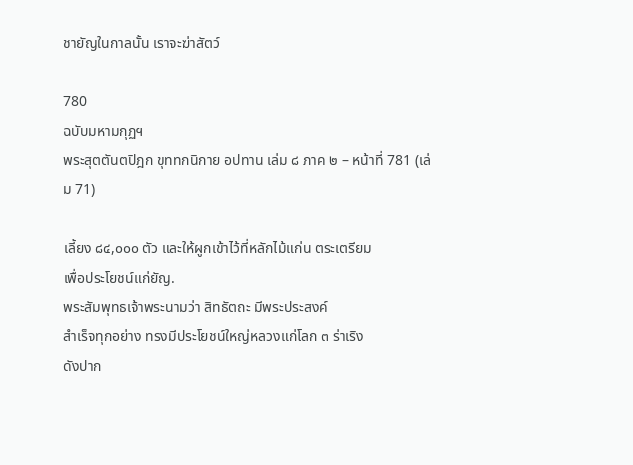ชายัญในกาลนั้น เราจะฆ่าสัตว์

780
ฉบับมหามกุฏฯ
พระสุตตันตปิฎก ขุททกนิกาย อปทาน เล่ม ๘ ภาค ๒ – หน้าที่ 781 (เล่ม 71)

เลี้ยง ๘๔,๐๐๐ ตัว และให้ผูกเข้าไว้ที่หลักไม้แก่น ตระเตรียม
เพื่อประโยชน์แก่ยัญ.
พระสัมพุทธเจ้าพระนามว่า สิทธัตถะ มีพระประสงค์
สำเร็จทุกอย่าง ทรงมีประโยชน์ใหญ่หลวงแก่โลก ๓ ร่าเริง
ดังปาก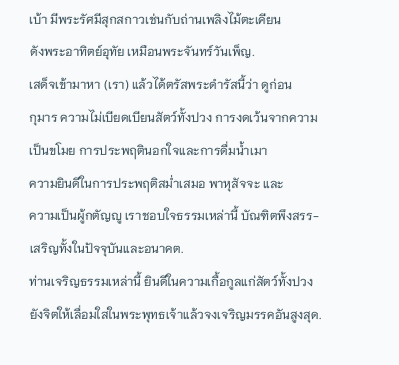เบ้า มีพระรัศมีสุกสกาวเช่นกับถ่านเพลิงไม้ตะเคียน
ดังพระอาทิตย์อุทัย เหมือนพระจันทร์วันเพ็ญ.
เสด็จเข้ามาหา (เรา) แล้วได้ตรัสพระดำรัสนี้ว่า ดูก่อน
กุมาร ความไม่เบียดเบียนสัตว์ทั้งปวง การงดเว้นจากความ
เป็นขโมย การประพฤตินอกใจและการดื่มน้ำเมา
ความยินดีในการประพฤติสม่ำเสมอ พาหุสัจจะ และ
ความเป็นผู้กตัญญู เราชอบใจธรรมเหล่านี้ บัณฑิตพึงสรร-
เสริญทั้งในปัจจุบันและอนาคต.
ท่านเจริญธรรมเหล่านี้ ยินดีในความเกื้อกูลแก่สัตว์ทั้งปวง
ยังจิตให้เลื่อมใสในพระพุทธเจ้าแล้วจงเจริญมรรคอันสูงสุด.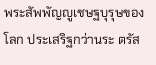พระสัพพัญญูเชษฐบุรุษของโลก ประเสริฐกว่านระ ตรัส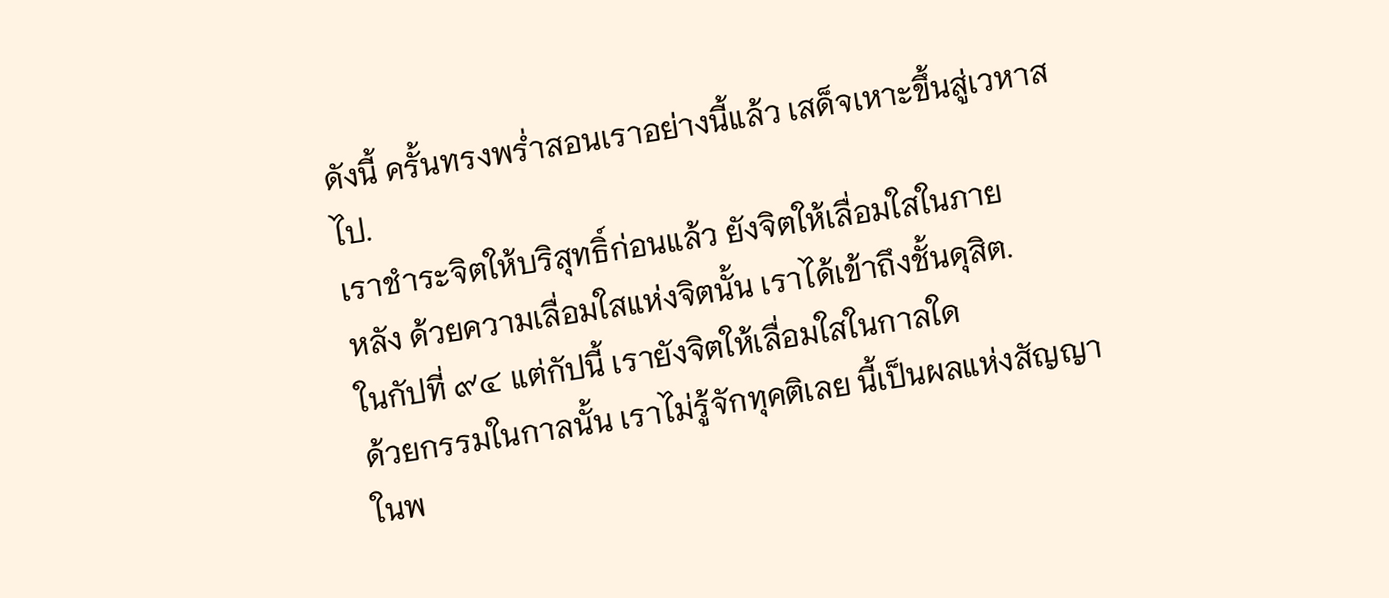ดังนี้ ครั้นทรงพร่ำสอนเราอย่างนี้แล้ว เสด็จเหาะขึ้นสู่เวหาส
ไป.
เราชำระจิตให้บริสุทธิ์ก่อนแล้ว ยังจิตให้เลื่อมใสในภาย
หลัง ด้วยความเลื่อมใสแห่งจิตนั้น เราได้เข้าถึงชั้นดุสิต.
ในกัปที่ ๙๔ แต่กัปนี้ เรายังจิตให้เลื่อมใสในกาลใด
ด้วยกรรมในกาลนั้น เราไม่รู้จักทุคติเลย นี้เป็นผลแห่งสัญญา
ในพ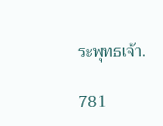ระพุทธเจ้า.

781